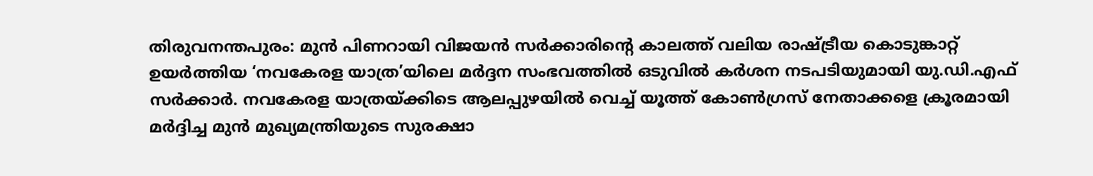തിരുവനന്തപുരം: മുൻ പിണറായി വിജയൻ സർക്കാരിന്റെ കാലത്ത് വലിയ രാഷ്ട്രീയ കൊടുങ്കാറ്റ് ഉയർത്തിയ ‘നവകേരള യാത്ര’യിലെ മർദ്ദന സംഭവത്തിൽ ഒടുവിൽ കർശന നടപടിയുമായി യു.ഡി.എഫ് സർക്കാർ. നവകേരള യാത്രയ്ക്കിടെ ആലപ്പുഴയിൽ വെച്ച് യൂത്ത് കോൺഗ്രസ് നേതാക്കളെ ക്രൂരമായി മർദ്ദിച്ച മുൻ മുഖ്യമന്ത്രിയുടെ സുരക്ഷാ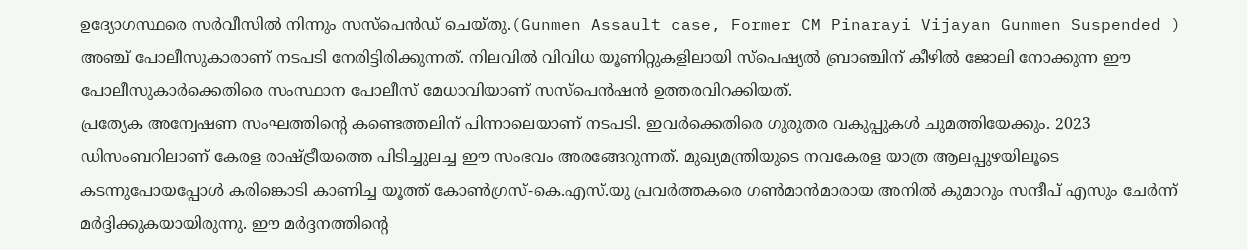ഉദ്യോഗസ്ഥരെ സർവീസിൽ നിന്നും സസ്പെൻഡ് ചെയ്തു.(Gunmen Assault case, Former CM Pinarayi Vijayan Gunmen Suspended )
അഞ്ച് പോലീസുകാരാണ് നടപടി നേരിട്ടിരിക്കുന്നത്. നിലവിൽ വിവിധ യൂണിറ്റുകളിലായി സ്പെഷ്യൽ ബ്രാഞ്ചിന് കീഴിൽ ജോലി നോക്കുന്ന ഈ പോലീസുകാർക്കെതിരെ സംസ്ഥാന പോലീസ് മേധാവിയാണ് സസ്പെൻഷൻ ഉത്തരവിറക്കിയത്.
പ്രത്യേക അന്വേഷണ സംഘത്തിന്റെ കണ്ടെത്തലിന് പിന്നാലെയാണ് നടപടി. ഇവർക്കെതിരെ ഗുരുതര വകുപ്പുകൾ ചുമത്തിയേക്കും. 2023 ഡിസംബറിലാണ് കേരള രാഷ്ട്രീയത്തെ പിടിച്ചുലച്ച ഈ സംഭവം അരങ്ങേറുന്നത്. മുഖ്യമന്ത്രിയുടെ നവകേരള യാത്ര ആലപ്പുഴയിലൂടെ കടന്നുപോയപ്പോൾ കരിങ്കൊടി കാണിച്ച യൂത്ത് കോൺഗ്രസ്-കെ.എസ്.യു പ്രവർത്തകരെ ഗൺമാൻമാരായ അനിൽ കുമാറും സന്ദീപ് എസും ചേർന്ന് മർദ്ദിക്കുകയായിരുന്നു. ഈ മർദ്ദനത്തിന്റെ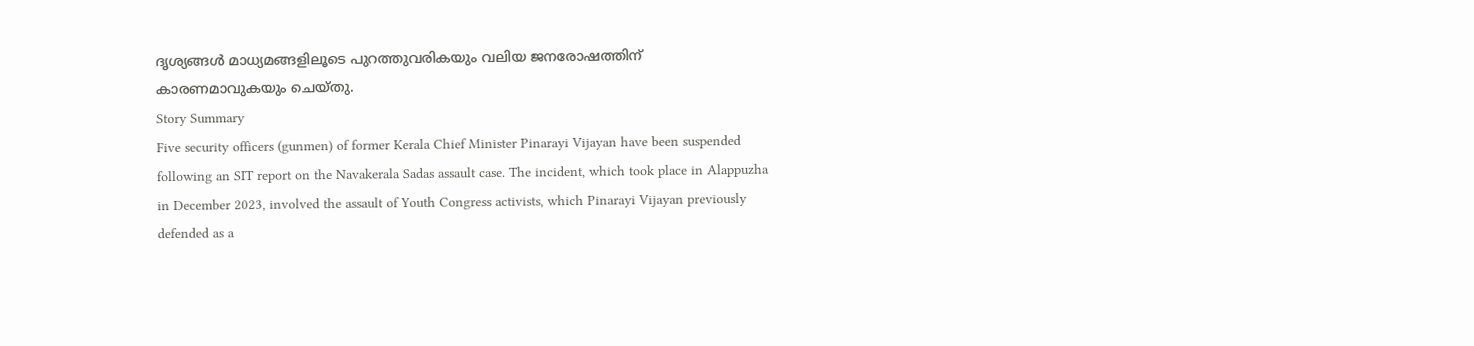ദൃശ്യങ്ങൾ മാധ്യമങ്ങളിലൂടെ പുറത്തുവരികയും വലിയ ജനരോഷത്തിന് കാരണമാവുകയും ചെയ്തു.
Story Summary
Five security officers (gunmen) of former Kerala Chief Minister Pinarayi Vijayan have been suspended following an SIT report on the Navakerala Sadas assault case. The incident, which took place in Alappuzha in December 2023, involved the assault of Youth Congress activists, which Pinarayi Vijayan previously defended as a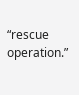“rescue operation.”